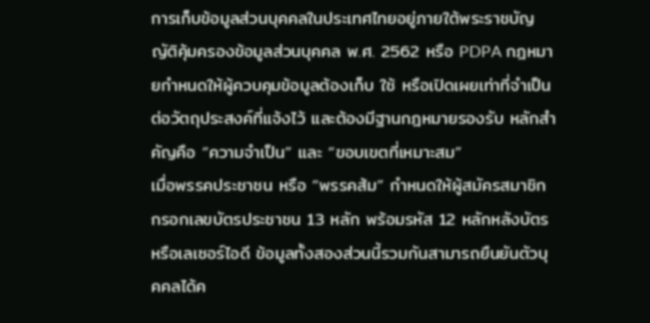การเก็บข้อมูลส่วนบุคคลในประเทศไทยอยู่ภายใต้พระราชบัญญัติคุ้มครองข้อมูลส่วนบุคคล พ.ศ. 2562 หรือ PDPA กฎหมายกำหนดให้ผู้ควบคุมข้อมูลต้องเก็บ ใช้ หรือเปิดเผยเท่าที่จำเป็นต่อวัตถุประสงค์ที่แจ้งไว้ และต้องมีฐานกฎหมายรองรับ หลักสำคัญคือ “ความจำเป็น” และ “ขอบเขตที่เหมาะสม”
เมื่อพรรคประชาชน หรือ “พรรคส้ม” กำหนดให้ผู้สมัครสมาชิกกรอกเลขบัตรประชาชน 13 หลัก พร้อมรหัส 12 หลักหลังบัตร หรือเลเซอร์ไอดี ข้อมูลทั้งสองส่วนนี้รวมกันสามารถยืนยันตัวบุคคลได้ค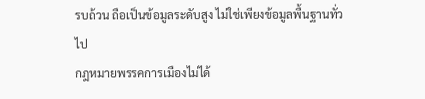รบถ้วน ถือเป็นข้อมูลระดับสูง ไม่ใช่เพียงข้อมูลพื้นฐานทั่วไป
กฎหมายพรรคการเมืองไม่ได้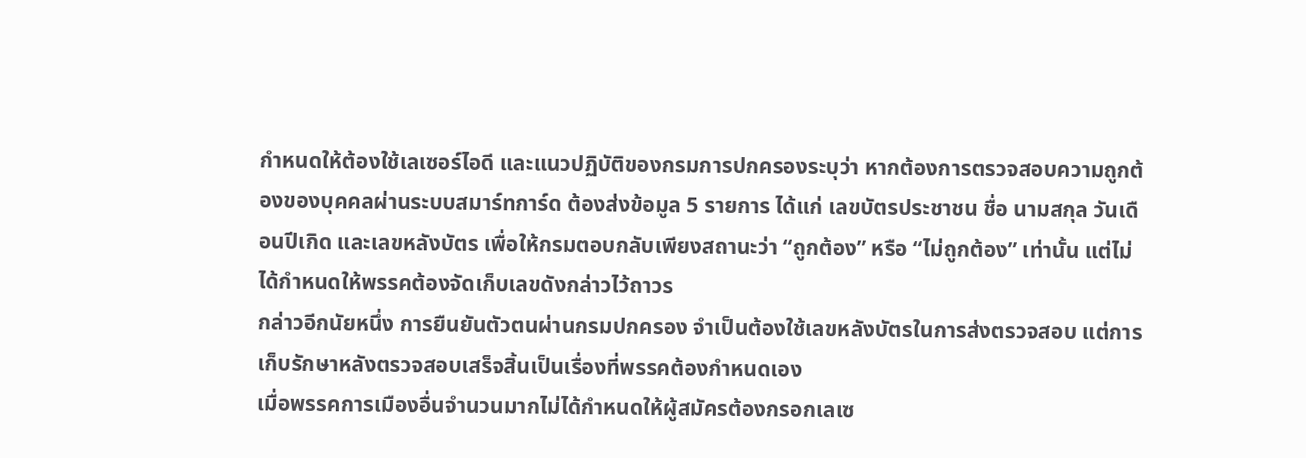กำหนดให้ต้องใช้เลเซอร์ไอดี และแนวปฏิบัติของกรมการปกครองระบุว่า หากต้องการตรวจสอบความถูกต้องของบุคคลผ่านระบบสมาร์ทการ์ด ต้องส่งข้อมูล 5 รายการ ได้แก่ เลขบัตรประชาชน ชื่อ นามสกุล วันเดือนปีเกิด และเลขหลังบัตร เพื่อให้กรมตอบกลับเพียงสถานะว่า “ถูกต้อง” หรือ “ไม่ถูกต้อง” เท่านั้น แต่ไม่ได้กำหนดให้พรรคต้องจัดเก็บเลขดังกล่าวไว้ถาวร
กล่าวอีกนัยหนึ่ง การยืนยันตัวตนผ่านกรมปกครอง จำเป็นต้องใช้เลขหลังบัตรในการส่งตรวจสอบ แต่การเก็บรักษาหลังตรวจสอบเสร็จสิ้นเป็นเรื่องที่พรรคต้องกำหนดเอง
เมื่อพรรคการเมืองอื่นจำนวนมากไม่ได้กำหนดให้ผู้สมัครต้องกรอกเลเซ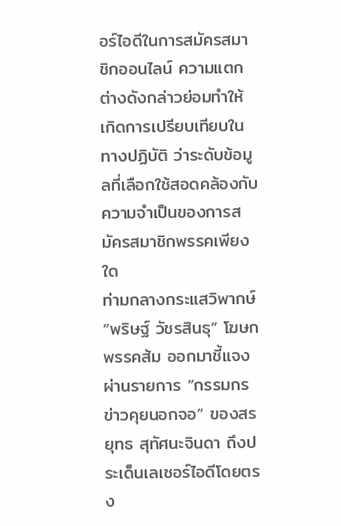อร์ไอดีในการสมัครสมาชิกออนไลน์ ความแตกต่างดังกล่าวย่อมทำให้เกิดการเปรียบเทียบในทางปฏิบัติ ว่าระดับข้อมูลที่เลือกใช้สอดคล้องกับความจำเป็นของการสมัครสมาชิกพรรคเพียงใด
ท่ามกลางกระแสวิพากษ์ “พริษฐ์ วัชรสินธุ” โฆษกพรรคส้ม ออกมาชี้แจงผ่านรายการ “กรรมกรข่าวคุยนอกจอ” ของสรยุทธ สุทัศนะจินดา ถึงประเด็นเลเซอร์ไอดีโดยตรง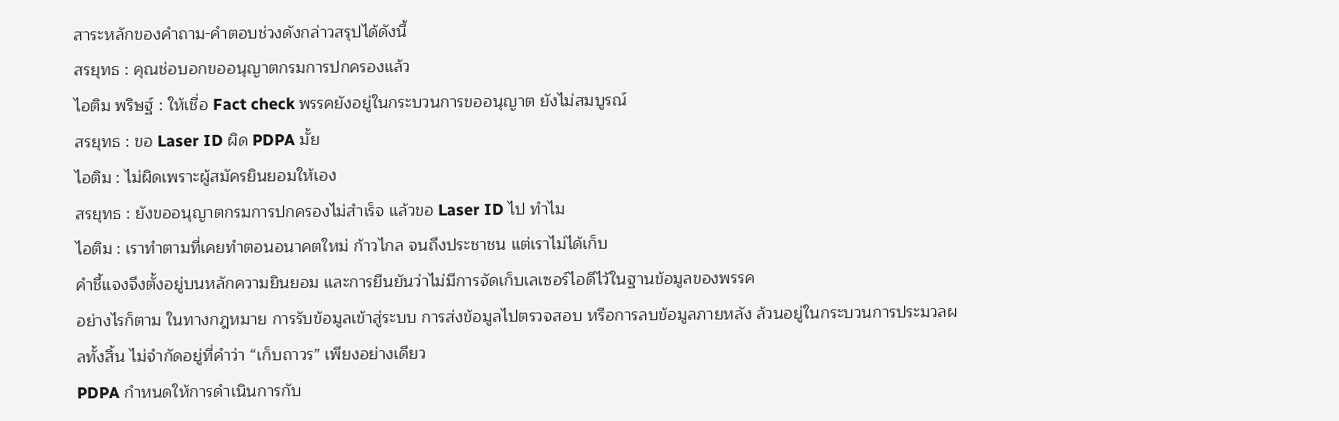สาระหลักของคำถาม-คำตอบช่วงดังกล่าวสรุปได้ดังนี้
สรยุทธ : คุณช่อบอกขออนุญาตกรมการปกครองแล้ว
ไอติม พริษฐ์ : ให้เชื่อ Fact check พรรคยังอยู่ในกระบวนการขออนุญาต ยังไม่สมบูรณ์
สรยุทธ : ขอ Laser ID ผิด PDPA มั้ย
ไอติม : ไม่ผิดเพราะผู้สมัครยินยอมให้เอง
สรยุทธ : ยังขออนุญาตกรมการปกครองไม่สำเร็จ แล้วขอ Laser ID ไป ทำไม
ไอติม : เราทำตามที่เคยทำตอนอนาคตใหม่ ก้าวไกล จนถึงประชาชน แต่เราไม่ได้เก็บ
คำชี้แจงจึงตั้งอยู่บนหลักความยินยอม และการยืนยันว่าไม่มีการจัดเก็บเลเซอร์ไอดีไว้ในฐานข้อมูลของพรรค
อย่างไรก็ตาม ในทางกฎหมาย การรับข้อมูลเข้าสู่ระบบ การส่งข้อมูลไปตรวจสอบ หรือการลบข้อมูลภายหลัง ล้วนอยู่ในกระบวนการประมวลผลทั้งสิ้น ไม่จำกัดอยู่ที่คำว่า “เก็บถาวร” เพียงอย่างเดียว
PDPA กำหนดให้การดำเนินการกับ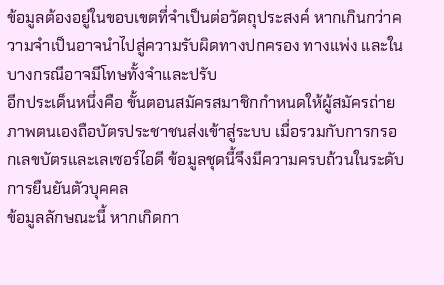ข้อมูลต้องอยู่ในขอบเขตที่จำเป็นต่อวัตถุประสงค์ หากเกินกว่าความจำเป็นอาจนำไปสู่ความรับผิดทางปกครอง ทางแพ่ง และในบางกรณีอาจมีโทษทั้งจำและปรับ
อีกประเด็นหนึ่งคือ ขั้นตอนสมัครสมาชิกกำหนดให้ผู้สมัครถ่ายภาพตนเองถือบัตรประชาชนส่งเข้าสู่ระบบ เมื่อรวมกับการกรอกเลขบัตรและเลเซอร์ไอดี ข้อมูลชุดนี้จึงมีความครบถ้วนในระดับการยืนยันตัวบุคคล
ข้อมูลลักษณะนี้ หากเกิดกา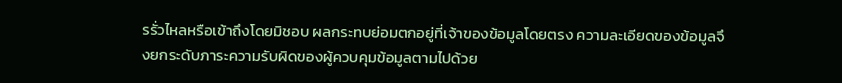รรั่วไหลหรือเข้าถึงโดยมิชอบ ผลกระทบย่อมตกอยู่ที่เจ้าของข้อมูลโดยตรง ความละเอียดของข้อมูลจึงยกระดับภาระความรับผิดของผู้ควบคุมข้อมูลตามไปด้วย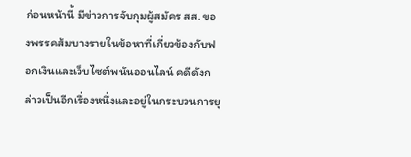ก่อนหน้านี้ มีข่าวการจับกุมผู้สมัคร สส. ของพรรคส้มบางรายในข้อหาที่เกี่ยวข้องกับฟอกเงินและเว็บไซต์พนันออนไลน์ คดีดังกล่าวเป็นอีกเรื่องหนึ่งและอยู่ในกระบวนการยุ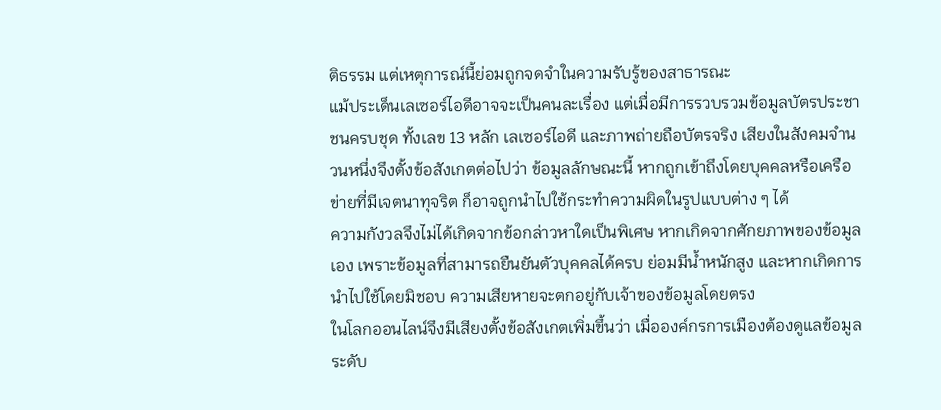ติธรรม แต่เหตุการณ์นี้ย่อมถูกจดจำในความรับรู้ของสาธารณะ
แม้ประเด็นเลเซอร์ไอดีอาจจะเป็นคนละเรื่อง แต่เมื่อมีการรวบรวมข้อมูลบัตรประชาชนครบชุด ทั้งเลข 13 หลัก เลเซอร์ไอดี และภาพถ่ายถือบัตรจริง เสียงในสังคมจำนวนหนึ่งจึงตั้งข้อสังเกตต่อไปว่า ข้อมูลลักษณะนี้ หากถูกเข้าถึงโดยบุคคลหรือเครือข่ายที่มีเจตนาทุจริต ก็อาจถูกนำไปใช้กระทำความผิดในรูปแบบต่าง ๆ ได้
ความกังวลจึงไม่ได้เกิดจากข้อกล่าวหาใดเป็นพิเศษ หากเกิดจากศักยภาพของข้อมูลเอง เพราะข้อมูลที่สามารถยืนยันตัวบุคคลได้ครบ ย่อมมีน้ำหนักสูง และหากเกิดการนำไปใช้โดยมิชอบ ความเสียหายจะตกอยู่กับเจ้าของข้อมูลโดยตรง
ในโลกออนไลน์จึงมีเสียงตั้งข้อสังเกตเพิ่มขึ้นว่า เมื่อองค์กรการเมืองต้องดูแลข้อมูลระดับ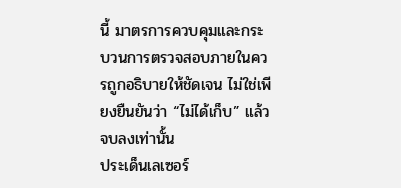นี้ มาตรการควบคุมและกระบวนการตรวจสอบภายในควรถูกอธิบายให้ชัดเจน ไม่ใช่เพียงยืนยันว่า “ไม่ได้เก็บ” แล้วจบลงเท่านั้น
ประเด็นเลเซอร์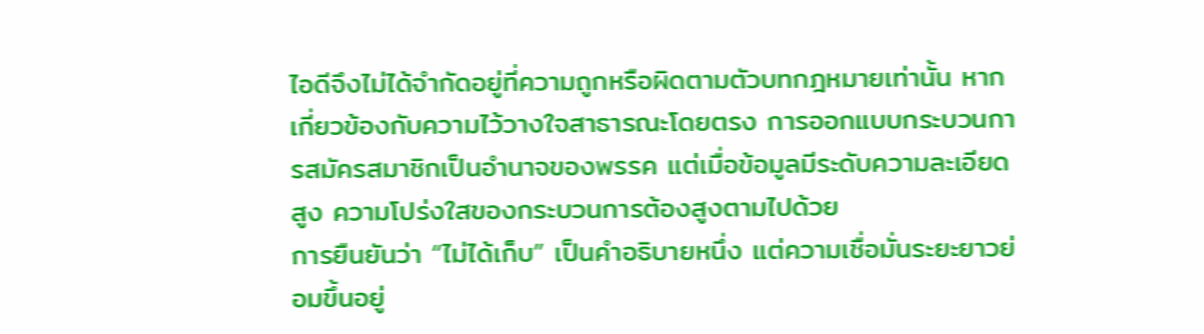ไอดีจึงไม่ได้จำกัดอยู่ที่ความถูกหรือผิดตามตัวบทกฎหมายเท่านั้น หากเกี่ยวข้องกับความไว้วางใจสาธารณะโดยตรง การออกแบบกระบวนการสมัครสมาชิกเป็นอำนาจของพรรค แต่เมื่อข้อมูลมีระดับความละเอียดสูง ความโปร่งใสของกระบวนการต้องสูงตามไปด้วย
การยืนยันว่า “ไม่ได้เก็บ” เป็นคำอธิบายหนึ่ง แต่ความเชื่อมั่นระยะยาวย่อมขึ้นอยู่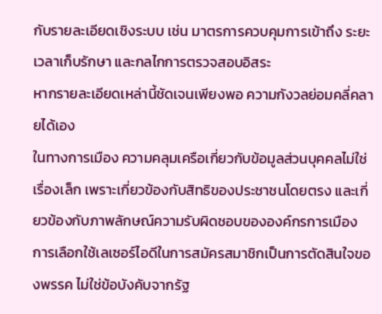กับรายละเอียดเชิงระบบ เช่น มาตรการควบคุมการเข้าถึง ระยะเวลาเก็บรักษา และกลไกการตรวจสอบอิสระ
หากรายละเอียดเหล่านี้ชัดเจนเพียงพอ ความกังวลย่อมคลี่คลายได้เอง
ในทางการเมือง ความคลุมเครือเกี่ยวกับข้อมูลส่วนบุคคลไม่ใช่เรื่องเล็ก เพราะเกี่ยวข้องกับสิทธิของประชาชนโดยตรง และเกี่ยวข้องกับภาพลักษณ์ความรับผิดชอบขององค์กรการเมือง
การเลือกใช้เลเซอร์ไอดีในการสมัครสมาชิกเป็นการตัดสินใจของพรรค ไม่ใช่ข้อบังคับจากรัฐ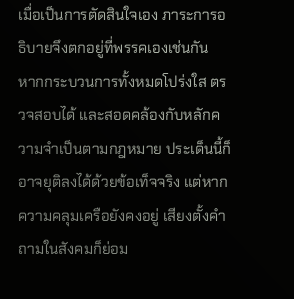เมื่อเป็นการตัดสินใจเอง ภาระการอธิบายจึงตกอยู่ที่พรรคเองเช่นกัน
หากกระบวนการทั้งหมดโปร่งใส ตรวจสอบได้ และสอดคล้องกับหลักความจำเป็นตามกฎหมาย ประเด็นนี้ก็อาจยุติลงได้ด้วยข้อเท็จจริง แต่หากความคลุมเครือยังคงอยู่ เสียงตั้งคำถามในสังคมก็ย่อม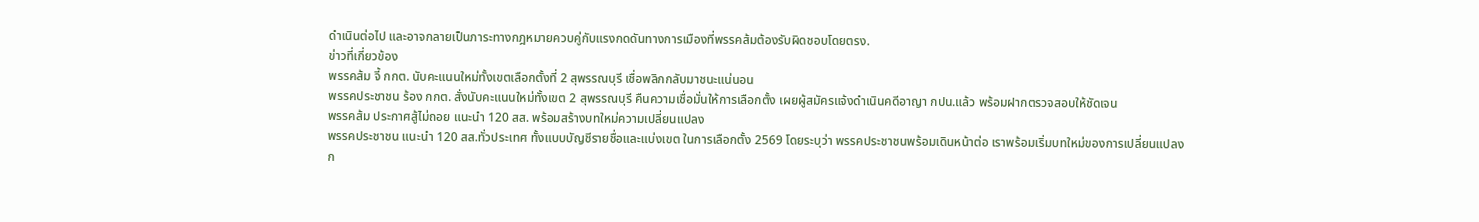ดำเนินต่อไป และอาจกลายเป็นภาระทางกฎหมายควบคู่กับแรงกดดันทางการเมืองที่พรรคส้มต้องรับผิดชอบโดยตรง.
ข่าวที่เกี่ยวข้อง
พรรคส้ม จี้ กกต. นับคะแนนใหม่ทั้งเขตเลือกตั้งที่ 2 สุพรรณบุรี เชื่อพลิกกลับมาชนะแน่นอน
พรรคประชาชน ร้อง กกต. สั่งนับคะแนนใหม่ทั้งเขต 2 สุพรรณบุรี คืนความเชื่อมั่นให้การเลือกตั้ง เผยผู้สมัครแจ้งดำเนินคดีอาญา กปน.แล้ว พร้อมฝากตรวจสอบให้ชัดเจน
พรรคส้ม ประกาศสู้ไม่ถอย แนะนำ 120 สส. พร้อมสร้างบทใหม่ความเปลี่ยนแปลง
พรรคประชาชน แนะนำ 120 สส.ทั่วประเทศ ทั้งแบบบัญชีรายชื่อและแบ่งเขต ในการเลือกตั้ง 2569 โดยระบุว่า พรรคประชาชนพร้อมเดินหน้าต่อ เราพร้อมเริ่มบทใหม่ของการเปลี่ยนแปลง
ก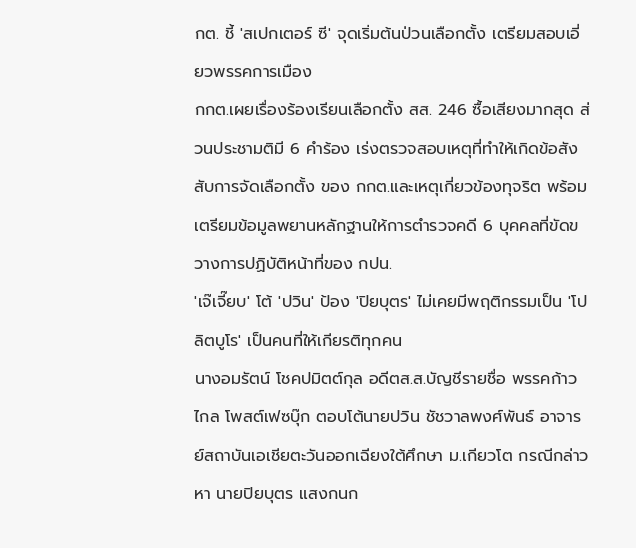กต. ชี้ 'สเปกเตอร์ ซี' จุดเริ่มต้นป่วนเลือกตั้ง เตรียมสอบเอี่ยวพรรคการเมือง
กกต.เผยเรื่องร้องเรียนเลือกตั้ง สส. 246 ซื้อเสียงมากสุด ส่วนประชามติมี 6 คำร้อง เร่งตรวจสอบเหตุที่ทำให้เกิดข้อสังสับการจัดเลือกตั้ง ของ กกต.และเหตุเกี่ยวข้องทุจริต พร้อมเตรียมข้อมูลพยานหลักฐานให้การตำรวจคดี 6 บุคคลที่ขัดขวางการปฏิบัติหน้าที่ของ กปน.
'เจ๊เจี๊ยบ' โต้ 'ปวิน' ป้อง 'ปิยบุตร' ไม่เคยมีพฤติกรรมเป็น 'โปลิตบูโร' เป็นคนที่ให้เกียรติทุกคน
นางอมรัตน์ โชคปมิตต์กุล อดีตส.ส.บัญชีรายชื่อ พรรคก้าวไกล โพสต์เฟซบุ๊ก ตอบโต้นายปวิน ชัชวาลพงศ์พันธ์ อาจารย์สถาบันเอเชียตะวันออกเฉียงใต้ศึกษา ม.เกียวโต กรณีกล่าวหา นายปิยบุตร แสงกนก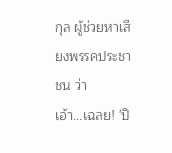กุล ผู้ช่วยหาเสียงพรรคประชาชน ว่า
เอ้า…เฉลย! 'ปิ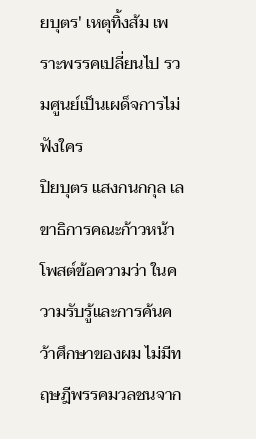ยบุตร' เหตุทิ้งส้ม เพราะพรรคเปลี่ยนไป รวมศูนย์เป็นเผด็จการไม่ฟังใคร
ปิยบุตร แสงกนกกุล เลขาธิการคณะก้าวหน้า โพสต์ข้อความว่า ในความรับรู้และการค้นคว้าศึกษาของผม ไม่มีทฤษฎีพรรคมวลชนจาก